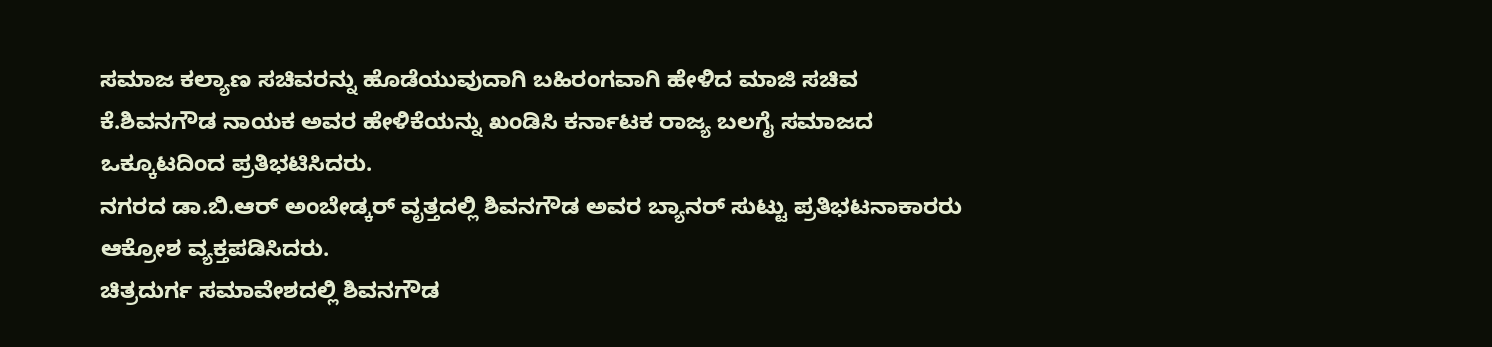ಸಮಾಜ ಕಲ್ಯಾಣ ಸಚಿವರನ್ನು ಹೊಡೆಯುವುದಾಗಿ ಬಹಿರಂಗವಾಗಿ ಹೇಳಿದ ಮಾಜಿ ಸಚಿವ ಕೆ.ಶಿವನಗೌಡ ನಾಯಕ ಅವರ ಹೇಳಿಕೆಯನ್ನು ಖಂಡಿಸಿ ಕರ್ನಾಟಕ ರಾಜ್ಯ ಬಲಗೈ ಸಮಾಜದ ಒಕ್ಕೂಟದಿಂದ ಪ್ರತಿಭಟಿಸಿದರು.
ನಗರದ ಡಾ.ಬಿ.ಆರ್ ಅಂಬೇಡ್ಕರ್ ವೃತ್ತದಲ್ಲಿ ಶಿವನಗೌಡ ಅವರ ಬ್ಯಾನರ್ ಸುಟ್ಟು ಪ್ರತಿಭಟನಾಕಾರರು ಆಕ್ರೋಶ ವ್ಯಕ್ತಪಡಿಸಿದರು.
ಚಿತ್ರದುರ್ಗ ಸಮಾವೇಶದಲ್ಲಿ ಶಿವನಗೌಡ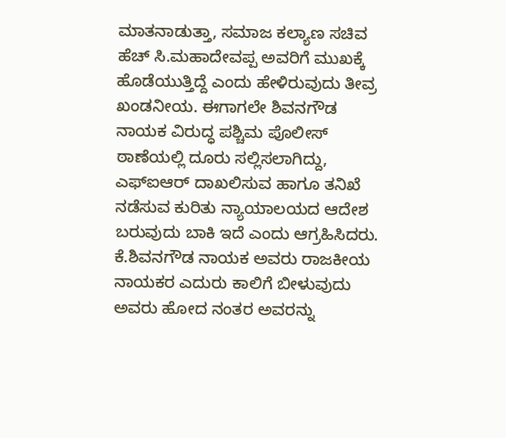ಮಾತನಾಡುತ್ತಾ, ಸಮಾಜ ಕಲ್ಯಾಣ ಸಚಿವ ಹೆಚ್ ಸಿ.ಮಹಾದೇವಪ್ಪ ಅವರಿಗೆ ಮುಖಕ್ಕೆ ಹೊಡೆಯುತ್ತಿದ್ದೆ ಎಂದು ಹೇಳಿರುವುದು ತೀವ್ರ ಖಂಡನೀಯ. ಈಗಾಗಲೇ ಶಿವನಗೌಡ ನಾಯಕ ವಿರುದ್ಧ ಪಶ್ಚಿಮ ಪೊಲೀಸ್ ಠಾಣೆಯಲ್ಲಿ ದೂರು ಸಲ್ಲಿಸಲಾಗಿದ್ದು, ಎಫ್ಐಆರ್ ದಾಖಲಿಸುವ ಹಾಗೂ ತನಿಖೆ ನಡೆಸುವ ಕುರಿತು ನ್ಯಾಯಾಲಯದ ಆದೇಶ ಬರುವುದು ಬಾಕಿ ಇದೆ ಎಂದು ಆಗ್ರಹಿಸಿದರು.
ಕೆ.ಶಿವನಗೌಡ ನಾಯಕ ಅವರು ರಾಜಕೀಯ ನಾಯಕರ ಎದುರು ಕಾಲಿಗೆ ಬೀಳುವುದು ಅವರು ಹೋದ ನಂತರ ಅವರನ್ನು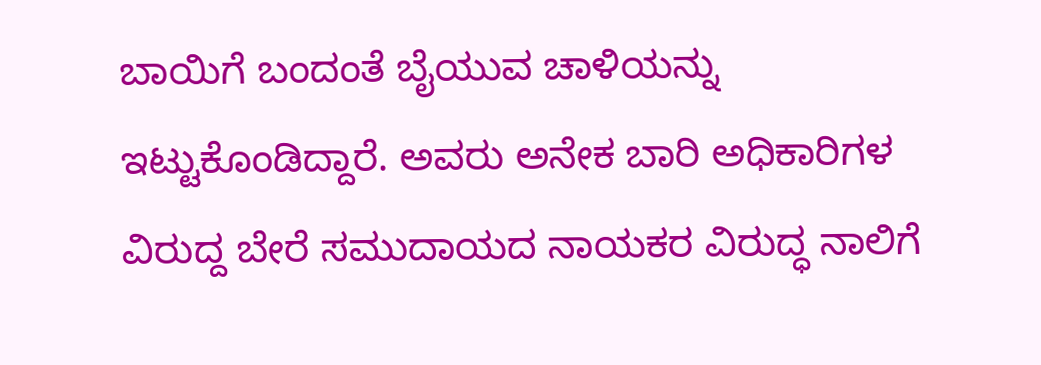ಬಾಯಿಗೆ ಬಂದಂತೆ ಬೈಯುವ ಚಾಳಿಯನ್ನು ಇಟ್ಟುಕೊಂಡಿದ್ದಾರೆ. ಅವರು ಅನೇಕ ಬಾರಿ ಅಧಿಕಾರಿಗಳ ವಿರುದ್ದ ಬೇರೆ ಸಮುದಾಯದ ನಾಯಕರ ವಿರುದ್ಧ ನಾಲಿಗೆ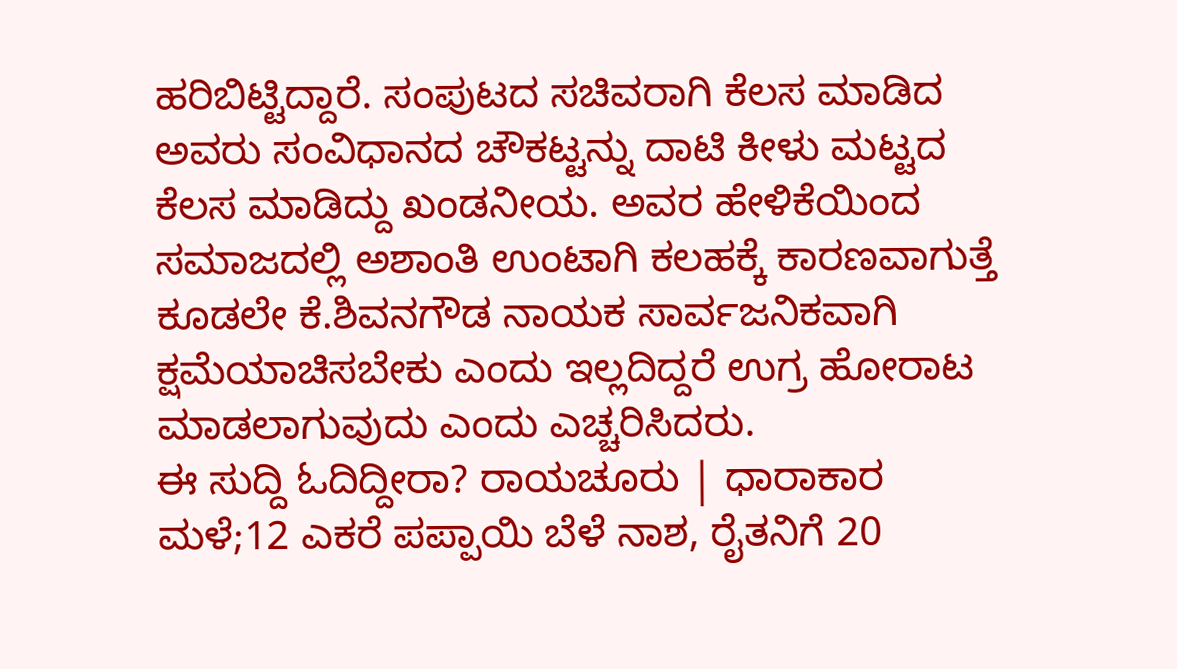ಹರಿಬಿಟ್ಟಿದ್ದಾರೆ. ಸಂಪುಟದ ಸಚಿವರಾಗಿ ಕೆಲಸ ಮಾಡಿದ ಅವರು ಸಂವಿಧಾನದ ಚೌಕಟ್ಟನ್ನು ದಾಟಿ ಕೀಳು ಮಟ್ಟದ ಕೆಲಸ ಮಾಡಿದ್ದು ಖಂಡನೀಯ. ಅವರ ಹೇಳಿಕೆಯಿಂದ ಸಮಾಜದಲ್ಲಿ ಅಶಾಂತಿ ಉಂಟಾಗಿ ಕಲಹಕ್ಕೆ ಕಾರಣವಾಗುತ್ತೆ ಕೂಡಲೇ ಕೆ.ಶಿವನಗೌಡ ನಾಯಕ ಸಾರ್ವಜನಿಕವಾಗಿ ಕ್ಷಮೆಯಾಚಿಸಬೇಕು ಎಂದು ಇಲ್ಲದಿದ್ದರೆ ಉಗ್ರ ಹೋರಾಟ ಮಾಡಲಾಗುವುದು ಎಂದು ಎಚ್ಚರಿಸಿದರು.
ಈ ಸುದ್ದಿ ಓದಿದ್ದೀರಾ? ರಾಯಚೂರು | ಧಾರಾಕಾರ ಮಳೆ;12 ಎಕರೆ ಪಪ್ಪಾಯಿ ಬೆಳೆ ನಾಶ, ರೈತನಿಗೆ 20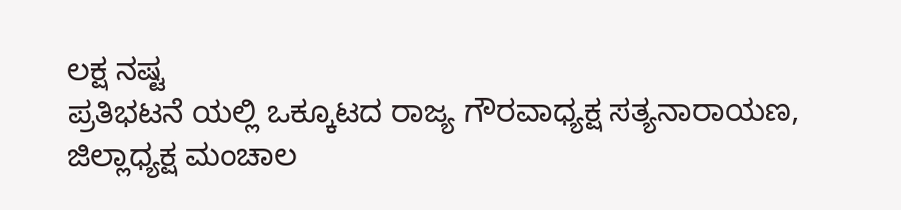ಲಕ್ಷ ನಷ್ಟ
ಪ್ರತಿಭಟನೆ ಯಲ್ಲಿ ಒಕ್ಕೂಟದ ರಾಜ್ಯ ಗೌರವಾಧ್ಯಕ್ಷ ಸತ್ಯನಾರಾಯಣ, ಜಿಲ್ಲಾಧ್ಯಕ್ಷ ಮಂಚಾಲ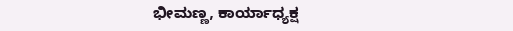ಭೀಮಣ್ಣ, ಕಾರ್ಯಾಧ್ಯಕ್ಷ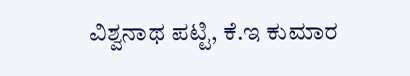ವಿಶ್ವನಾಥ ಪಟ್ಟಿ, ಕೆ.ಇ ಕುಮಾರ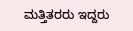ಮತ್ತಿತರರು ಇದ್ದರು